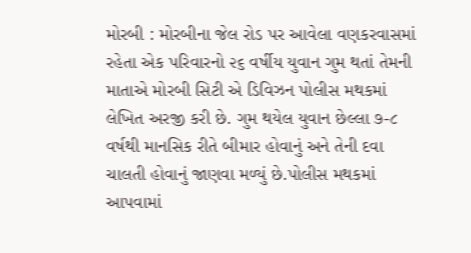મોરબી : મોરબીના જેલ રોડ પર આવેલા વણકરવાસમાં રહેતા એક પરિવારનો ૨૬ વર્ષીય યુવાન ગુમ થતાં તેમની માતાએ મોરબી સિટી એ ડિવિઝન પોલીસ મથકમાં લેખિત અરજી કરી છે. ગુમ થયેલ યુવાન છેલ્લા ૭-૮ વર્ષથી માનસિક રીતે બીમાર હોવાનું અને તેની દવા ચાલતી હોવાનું જાણવા મળ્યું છે.પોલીસ મથકમાં આપવામાં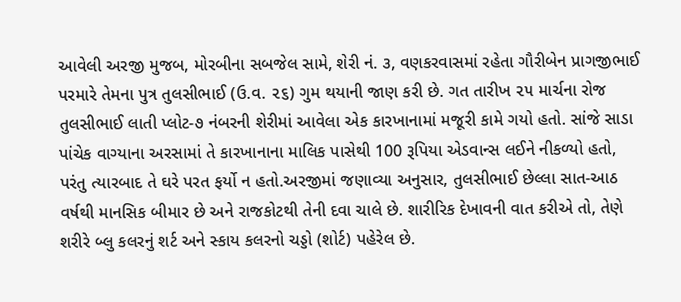આવેલી અરજી મુજબ, મોરબીના સબજેલ સામે, શેરી નં. ૩, વણકરવાસમાં રહેતા ગૌરીબેન પ્રાગજીભાઈ પરમારે તેમના પુત્ર તુલસીભાઈ (ઉ.વ. ૨૬) ગુમ થયાની જાણ કરી છે. ગત તારીખ ૨૫ માર્ચના રોજ તુલસીભાઈ લાતી પ્લોટ-૭ નંબરની શેરીમાં આવેલા એક કારખાનામાં મજૂરી કામે ગયો હતો. સાંજે સાડા પાંચેક વાગ્યાના અરસામાં તે કારખાનાના માલિક પાસેથી 100 રૂપિયા એડવાન્સ લઈને નીકળ્યો હતો, પરંતુ ત્યારબાદ તે ઘરે પરત ફર્યો ન હતો.અરજીમાં જણાવ્યા અનુસાર, તુલસીભાઈ છેલ્લા સાત-આઠ વર્ષથી માનસિક બીમાર છે અને રાજકોટથી તેની દવા ચાલે છે. શારીરિક દેખાવની વાત કરીએ તો, તેણે શરીરે બ્લુ કલરનું શર્ટ અને સ્કાય કલરનો ચડ્ડો (શોર્ટ) પહેરેલ છે.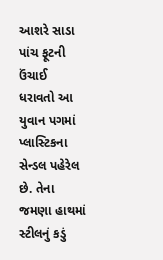આશરે સાડા પાંચ ફૂટની ઉંચાઈ ધરાવતો આ યુવાન પગમાં પ્લાસ્ટિકના સેન્ડલ પહેરેલ છે. તેના જમણા હાથમાં સ્ટીલનું કડું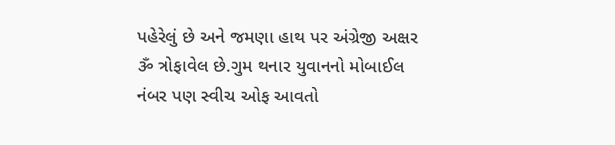પહેરેલું છે અને જમણા હાથ પર અંગ્રેજી અક્ષર ૐ ત્રોફાવેલ છે.ગુમ થનાર યુવાનનો મોબાઈલ નંબર પણ સ્વીચ ઓફ આવતો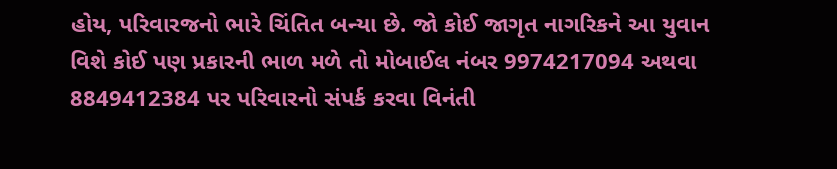હોય, પરિવારજનો ભારે ચિંતિત બન્યા છે. જો કોઈ જાગૃત નાગરિકને આ યુવાન વિશે કોઈ પણ પ્રકારની ભાળ મળે તો મોબાઈલ નંબર 9974217094 અથવા 8849412384 પર પરિવારનો સંપર્ક કરવા વિનંતી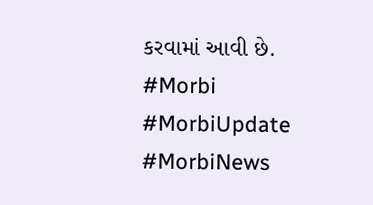કરવામાં આવી છે. #Morbi #MorbiUpdate #MorbiNews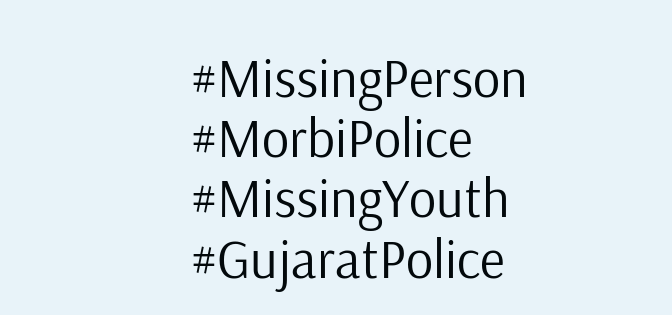#MissingPerson #MorbiPolice #MissingYouth #GujaratPolice